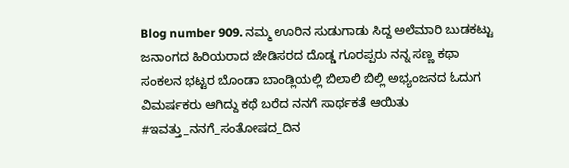Blog number 909. ನಮ್ಮ ಊರಿನ ಸುಡುಗಾಡು ಸಿದ್ದ ಅಲೆಮಾರಿ ಬುಡಕಟ್ಟು ಜನಾಂಗದ ಹಿರಿಯರಾದ ಜೇಡಿಸರದ ದೊಡ್ಡ ಗೂರಪ್ಪರು ನನ್ನ ಸಣ್ಣ ಕಥಾ ಸಂಕಲನ ಭಟ್ಟರ ಬೊಂಡಾ ಬಾಂಡ್ಲಿಯಲ್ಲಿ ಬಿಲಾಲಿ ಬಿಲ್ಲಿ ಅಭ್ಯಂಜನದ ಓದುಗ ವಿಮರ್ಷಕರು ಆಗಿದ್ದು ಕಥೆ ಬರೆದ ನನಗೆ ಸಾರ್ಥಕತೆ ಆಯಿತು
#ಇವತ್ತು_ನನಗೆ_ಸಂತೋಷದ_ದಿನ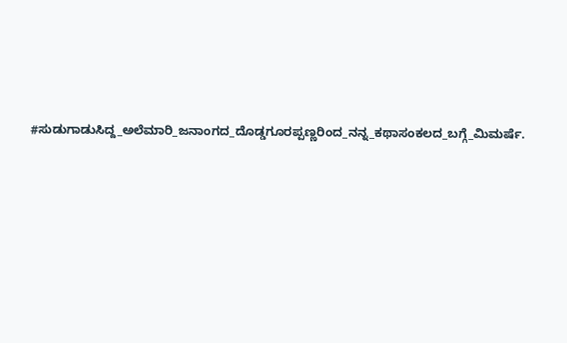#ಸುಡುಗಾಡುಸಿದ್ದ_ಅಲೆಮಾರಿ_ಜನಾಂಗದ_ದೊಡ್ಡಗೂರಪ್ಪಣ್ಣರಿಂದ_ನನ್ನ_ಕಥಾಸಂಕಲದ_ಬಗ್ಗೆ_ಮಿಮರ್ಷೆ.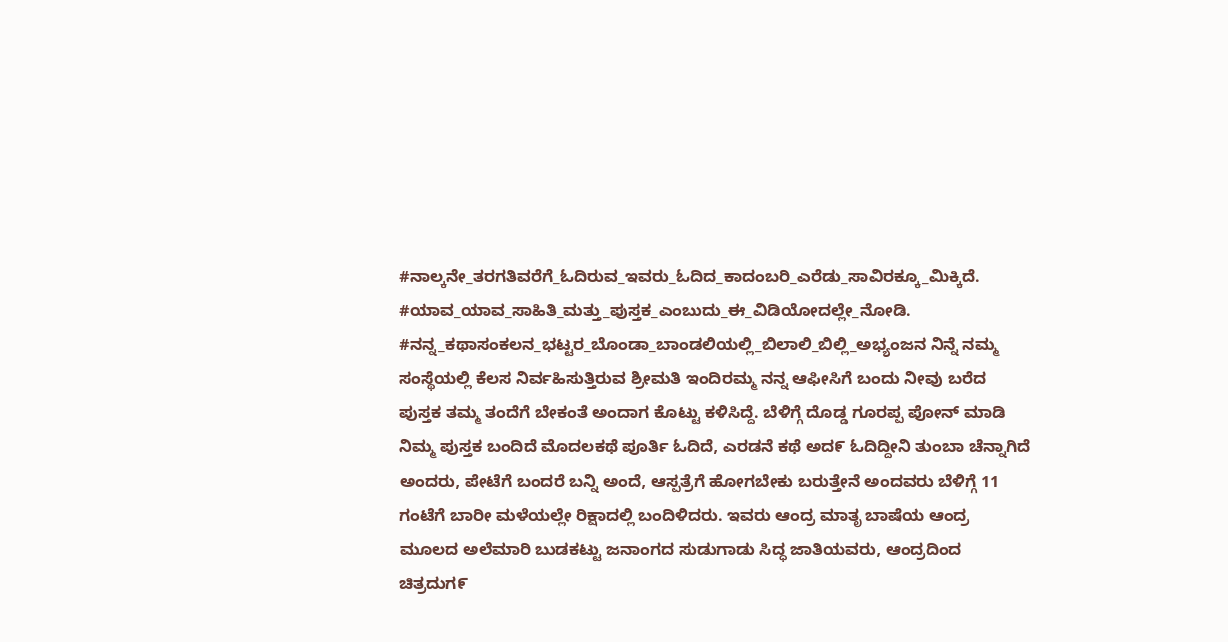#ನಾಲ್ಕನೇ_ತರಗತಿವರೆಗೆ_ಓದಿರುವ_ಇವರು_ಓದಿದ_ಕಾದಂಬರಿ_ಎರೆಡು_ಸಾವಿರಕ್ಕೂ_ಮಿಕ್ಕಿದೆ. #ಯಾವ_ಯಾವ_ಸಾಹಿತಿ_ಮತ್ತು_ಪುಸ್ತಕ_ಎಂಬುದು_ಈ_ವಿಡಿಯೋದಲ್ಲೇ_ನೋಡಿ. #ನನ್ನ_ಕಥಾಸಂಕಲನ_ಭಟ್ಟರ_ಬೊಂಡಾ_ಬಾಂಡಲಿಯಲ್ಲಿ_ಬಿಲಾಲಿ_ಬಿಲ್ಲಿ_ಅಭ್ಯಂಜನ ನಿನ್ನೆ ನಮ್ಮ ಸಂಸ್ಥೆಯಲ್ಲಿ ಕೆಲಸ ನಿರ್ವಹಿಸುತ್ತಿರುವ ಶ್ರೀಮತಿ ಇಂದಿರಮ್ಮ ನನ್ನ ಆಫೀಸಿಗೆ ಬಂದು ನೀವು ಬರೆದ ಪುಸ್ತಕ ತಮ್ಮ ತಂದೆಗೆ ಬೇಕಂತೆ ಅಂದಾಗ ಕೊಟ್ಟು ಕಳಿಸಿದ್ದೆ. ಬೆಳಿಗ್ಗೆ ದೊಡ್ಡ ಗೂರಪ್ಪ ಪೋನ್ ಮಾಡಿ ನಿಮ್ಮ ಪುಸ್ತಕ ಬಂದಿದೆ ಮೊದಲಕಥೆ ಪೂರ್ತಿ ಓದಿದೆ, ಎರಡನೆ ಕಥೆ ಅದ೯ ಓದಿದ್ದೀನಿ ತುಂಬಾ ಚೆನ್ನಾಗಿದೆ ಅಂದರು, ಪೇಟೆಗೆ ಬಂದರೆ ಬನ್ನಿ ಅಂದೆ, ಆಸ್ಪತ್ರೆಗೆ ಹೋಗಬೇಕು ಬರುತ್ತೇನೆ ಅಂದವರು ಬೆಳಿಗ್ಗೆ 11 ಗಂಟೆಗೆ ಬಾರೀ ಮಳೆಯಲ್ಲೇ ರಿಕ್ಷಾದಲ್ಲಿ ಬಂದಿಳಿದರು. ಇವರು ಆಂದ್ರ ಮಾತೃ ಬಾಷೆಯ ಆಂದ್ರ ಮೂಲದ ಅಲೆಮಾರಿ ಬುಡಕಟ್ಟು ಜನಾಂಗದ ಸುಡುಗಾಡು ಸಿದ್ಧ ಜಾತಿಯವರು, ಆಂದ್ರದಿಂದ ಚಿತ್ರದುಗ೯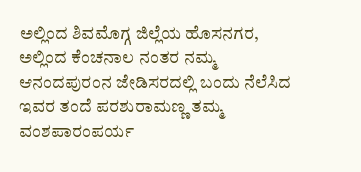ಅಲ್ಲಿಂದ ಶಿವಮೊಗ್ಗ ಜಿಲ್ಲೆಯ ಹೊಸನಗರ, ಅಲ್ಲಿಂದ ಕೆಂಚನಾಲ ನಂತರ ನಮ್ಮ ಆನಂದಪುರಂನ ಜೇಡಿಸರದಲ್ಲಿ ಬಂದು ನೆಲೆಸಿದ ಇವರ ತಂದೆ ಪರಶುರಾಮಣ್ಣ ತಮ್ಮ ವಂಶಪಾರಂಪರ್ಯ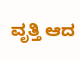ವೃತ್ತಿ ಆದ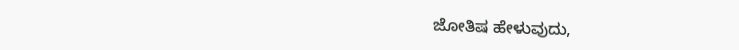ಜೋತಿಷ ಹೇಳುವುದು,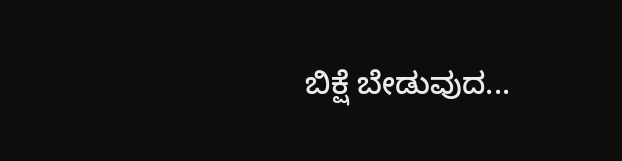ಬಿಕ್ಷೆ ಬೇಡುವುದ...